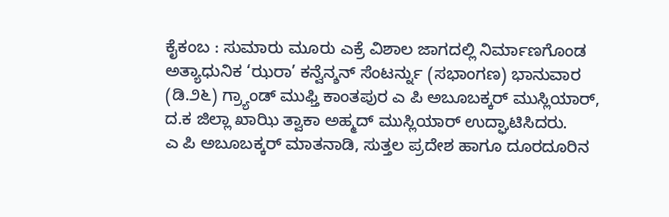ಕೈಕಂಬ : ಸುಮಾರು ಮೂರು ಎಕ್ರೆ ವಿಶಾಲ ಜಾಗದಲ್ಲಿ ನಿರ್ಮಾಣಗೊಂಡ ಅತ್ಯಾಧುನಿಕ ‘ಝರಾ’ ಕನ್ವೆನ್ಶನ್ ಸೆಂಟರ್ನ್ನು (ಸಭಾಂಗಣ) ಭಾನುವಾರ (ಡಿ.೨೬) ಗ್ರ್ಯಾಂಡ್ ಮುಫ್ತಿ ಕಾಂತಪುರ ಎ ಪಿ ಅಬೂಬಕ್ಕರ್ ಮುಸ್ಲಿಯಾರ್, ದ.ಕ ಜಿಲ್ಲಾ ಖಾಝಿ ತ್ವಾಕಾ ಅಹ್ಮದ್ ಮುಸ್ಲಿಯಾರ್ ಉದ್ಘಾಟಿಸಿದರು.
ಎ ಪಿ ಅಬೂಬಕ್ಕರ್ ಮಾತನಾಡಿ, ಸುತ್ತಲ ಪ್ರದೇಶ ಹಾಗೂ ದೂರದೂರಿನ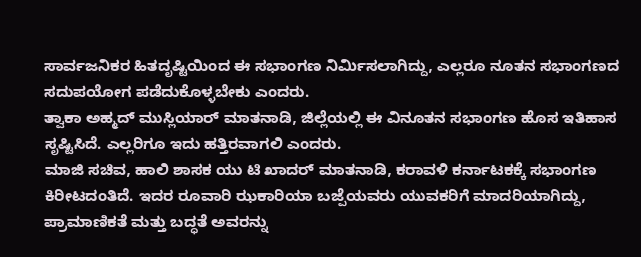ಸಾರ್ವಜನಿಕರ ಹಿತದೃಷ್ಟಿಯಿಂದ ಈ ಸಭಾಂಗಣ ನಿರ್ಮಿಸಲಾಗಿದ್ದು, ಎಲ್ಲರೂ ನೂತನ ಸಭಾಂಗಣದ ಸದುಪಯೋಗ ಪಡೆದುಕೊಳ್ಳಬೇಕು ಎಂದರು.
ತ್ವಾಕಾ ಅಹ್ಮದ್ ಮುಸ್ಲಿಯಾರ್ ಮಾತನಾಡಿ, ಜಿಲ್ಲೆಯಲ್ಲಿ ಈ ವಿನೂತನ ಸಭಾಂಗಣ ಹೊಸ ಇತಿಹಾಸ ಸೃಷ್ಟಿಸಿದೆ. ಎಲ್ಲರಿಗೂ ಇದು ಹತ್ತಿರವಾಗಲಿ ಎಂದರು.
ಮಾಜಿ ಸಚಿವ, ಹಾಲಿ ಶಾಸಕ ಯು ಟಿ ಖಾದರ್ ಮಾತನಾಡಿ, ಕರಾವಳಿ ಕರ್ನಾಟಕಕ್ಕೆ ಸಭಾಂಗಣ ಕಿರೀಟದಂತಿದೆ. ಇದರ ರೂವಾರಿ ಝಕಾರಿಯಾ ಬಜ್ಪೆಯವರು ಯುವಕರಿಗೆ ಮಾದರಿಯಾಗಿದ್ದು, ಪ್ರಾಮಾಣಿಕತೆ ಮತ್ತು ಬದ್ಧತೆ ಅವರನ್ನು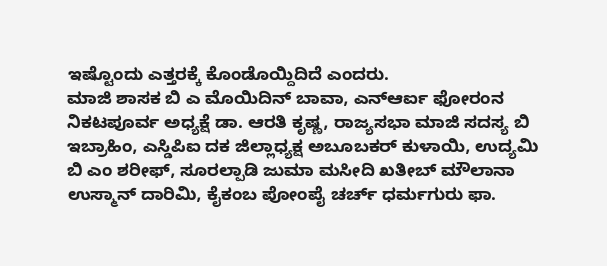ಇಷ್ಟೊಂದು ಎತ್ತರಕ್ಕೆ ಕೊಂಡೊಯ್ದಿದಿದೆ ಎಂದರು.
ಮಾಜಿ ಶಾಸಕ ಬಿ ಎ ಮೊಯಿದಿನ್ ಬಾವಾ, ಎನ್ಆರ್ಐ ಫೋರಂನ ನಿಕಟಪೂರ್ವ ಅಧ್ಯಕ್ಷೆ ಡಾ. ಆರತಿ ಕೃಷ್ಣ, ರಾಜ್ಯಸಭಾ ಮಾಜಿ ಸದಸ್ಯ ಬಿ ಇಬ್ರಾಹಿಂ, ಎಸ್ಡಿಪಿಐ ದಕ ಜಿಲ್ಲಾಧ್ಯಕ್ಷ ಅಬೂಬಕರ್ ಕುಳಾಯಿ, ಉದ್ಯಮಿ ಬಿ ಎಂ ಶರೀಫ್, ಸೂರಲ್ಪಾಡಿ ಜುಮಾ ಮಸೀದಿ ಖತೀಬ್ ಮೌಲಾನಾ ಉಸ್ಮಾನ್ ದಾರಿಮಿ, ಕೈಕಂಬ ಪೋಂಪೈ ಚರ್ಚ್ ಧರ್ಮಗುರು ಫಾ.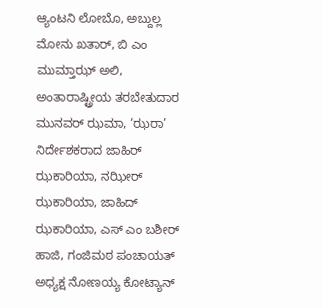ಆ್ಯಂಟನಿ ಲೋಬೊ, ಅಬ್ದುಲ್ಲ ಮೋನು ಖತಾರ್, ಬಿ ಎಂ ಮುಮ್ತಾಝ್ ಅಲಿ, ಅಂತಾರಾಷ್ಟ್ರೀಯ ತರಬೇತುದಾರ ಮುನವರ್ ಝಮಾ, ‘ಝರಾ’ ನಿರ್ದೇಶಕರಾದ ಜಾಹಿರ್ ಝಕಾರಿಯಾ, ನಝೀರ್ ಝಕಾರಿಯಾ, ಜಾಹಿದ್ ಝಕಾರಿಯಾ, ಎಸ್ ಎಂ ಬಶೀರ್ ಹಾಜಿ, ಗಂಜಿಮಠ ಪಂಚಾಯತ್ ಅಧ್ಯಕ್ಷ ನೋಣಯ್ಯ ಕೋಟ್ಯಾನ್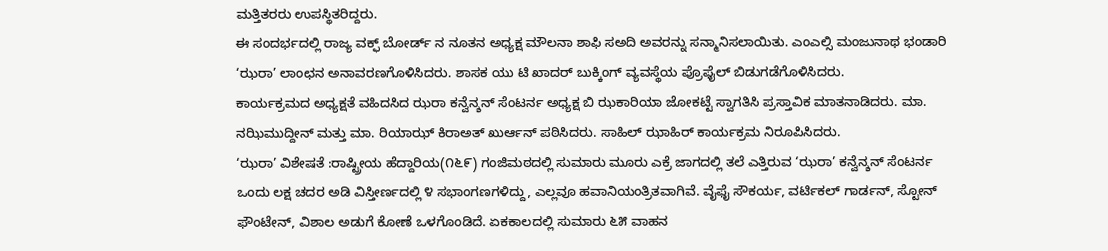ಮತ್ತಿತರರು ಉಪಸ್ಥಿತರಿದ್ದರು.
ಈ ಸಂದರ್ಭದಲ್ಲಿ ರಾಜ್ಯ ವಕ್ಫ್ ಬೋರ್ಡ್ ನ ನೂತನ ಅಧ್ಯಕ್ಷ ಮೌಲನಾ ಶಾಫಿ ಸಅದಿ ಅವರನ್ನು ಸನ್ಮಾನಿಸಲಾಯಿತು. ಎಂಎಲ್ಸಿ ಮಂಜುನಾಥ ಭಂಡಾರಿ ‘ಝರಾ’ ಲಾಂಛನ ಅನಾವರಣಗೊಳಿಸಿದರು. ಶಾಸಕ ಯು ಟಿ ಖಾದರ್ ಬುಕ್ಕಿಂಗ್ ವ್ಯವಸ್ಥೆಯ ಪ್ರೊಫೈಲ್ ಬಿಡುಗಡೆಗೊಳಿಸಿದರು.
ಕಾರ್ಯಕ್ರಮದ ಅಧ್ಯಕ್ಷತೆ ವಹಿದಸಿದ ಝರಾ ಕನ್ವೆನ್ಶನ್ ಸೆಂಟರ್ನ ಅಧ್ಯಕ್ಷ ಬಿ ಝಕಾರಿಯಾ ಜೋಕಟ್ಟೆ ಸ್ವಾಗತಿಸಿ ಪ್ರಸ್ತಾವಿಕ ಮಾತನಾಡಿದರು. ಮಾ. ನಝಿಮುದ್ದೀನ್ ಮತ್ತು ಮಾ. ರಿಯಾಝ್ ಕಿರಾಅತ್ ಖುರ್ಆನ್ ಪಠಿಸಿದರು. ಸಾಹಿಲ್ ಝಾಹಿರ್ ಕಾರ್ಯಕ್ರಮ ನಿರೂಪಿಸಿದರು.
‘ಝರಾ’ ವಿಶೇಷತೆ :ರಾಷ್ಟ್ರೀಯ ಹೆದ್ದಾರಿಯ(೧೬೯) ಗಂಜಿಮಠದಲ್ಲಿ ಸುಮಾರು ಮೂರು ಎಕ್ರೆ ಜಾಗದಲ್ಲಿ ತಲೆ ಎತ್ತಿರುವ ‘ಝರಾ’ ಕನ್ವೆನ್ಶನ್ ಸೆಂಟರ್ನ ಒಂದು ಲಕ್ಷ ಚದರ ಅಡಿ ವಿಸ್ತೀರ್ಣದಲ್ಲಿ ೪ ಸಭಾಂಗಣಗಳಿದ್ದು, ಎಲ್ಲವೂ ಹವಾನಿಯಂತ್ರಿತವಾಗಿವೆ. ವೈಫೈ ಸೌಕರ್ಯ, ವರ್ಟಿಕಲ್ ಗಾರ್ಡನ್, ಸ್ಟೋನ್ ಫೌಂಟೇನ್, ವಿಶಾಲ ಅಡುಗೆ ಕೋಣೆ ಒಳಗೊಂಡಿದೆ. ಏಕಕಾಲದಲ್ಲಿ ಸುಮಾರು ೬೫ ವಾಹನ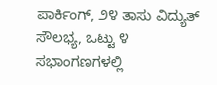ಪಾರ್ಕಿಂಗ್, ೨೪ ತಾಸು ವಿದ್ಯುತ್ ಸೌಲಭ್ಯ, ಒಟ್ಟು ೪ ಸಭಾಂಗಣಗಳಲ್ಲಿ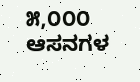೫,೦೦೦ ಆಸನಗಳ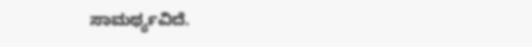ಸಾಮರ್ಥ್ಯವಿದೆ.